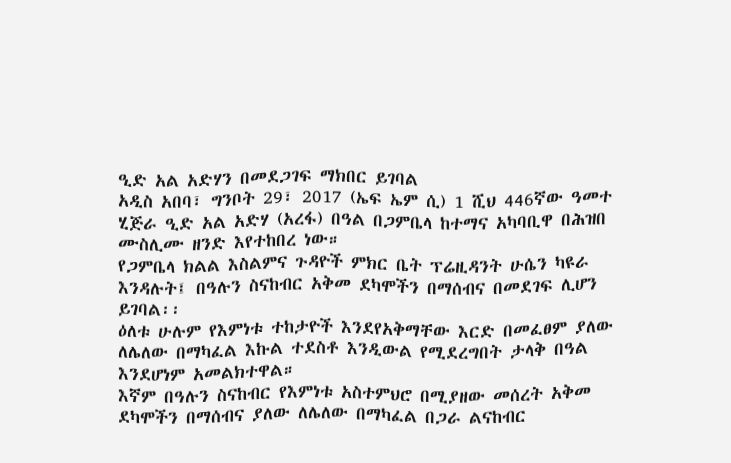ዒድ አል አድሃን በመደጋገፍ ማክበር ይገባል
አዲስ አበባ፣ ግንቦት 29፣ 2017 (ኤፍ ኤም ሲ) 1 ሺህ 446ኛው ዓመተ ሂጅራ ዒድ አል አድሃ (አረፋ) በዓል በጋምቤላ ከተማና አካባቢዋ በሕዝበ ሙስሊሙ ዘንድ እየተከበረ ነው።
የጋምቤላ ክልል እስልምና ጉዳዮች ምክር ቤት ፕሬዚዳንት ሁሴን ካዩራ እንዳሉት፤ በዓሉን ስናከብር አቅመ ደካሞችን በማሰብና በመደገፍ ሊሆን ይገባል፡፡
ዕለቱ ሁሉም የእምነቱ ተከታዮች እንደየአቅማቸው እርድ በመፈፀም ያለው ለሌለው በማካፈል እኩል ተደስቶ እንዲውል የሚደረግበት ታላቅ በዓል እንደሆነም አመልክተዋል።
እኛም በዓሉን ስናከብር የእምነቱ አስተምህሮ በሚያዘው መሰረት አቅመ ደካሞችን በማሰብና ያለው ለሌለው በማካፈል በጋራ ልናከብር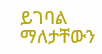ይገባል ማለታቸውን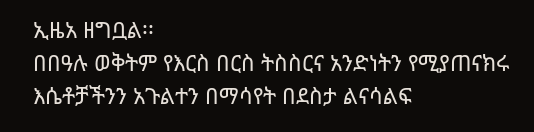ኢዜአ ዘግቧል፡፡
በበዓሉ ወቅትም የእርስ በርስ ትስስርና አንድነትን የሚያጠናክሩ እሴቶቻችንን አጉልተን በማሳየት በደስታ ልናሳልፍ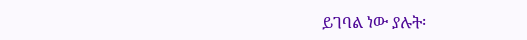ይገባል ነው ያሉት፡